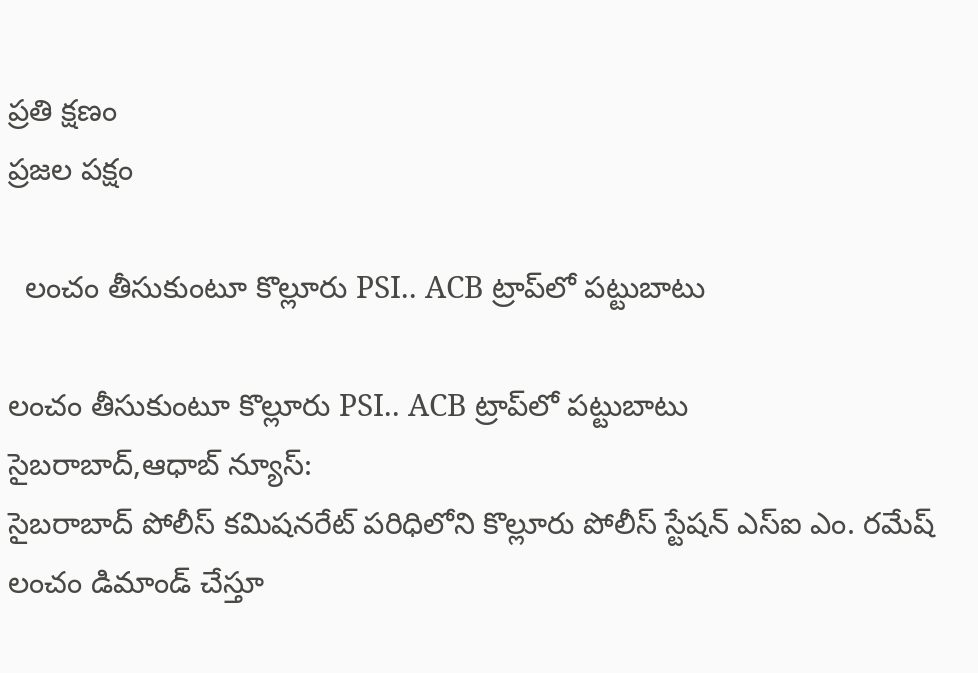ప్రతి క్షణం
ప్రజల పక్షం

  లంచం తీసుకుంటూ కొల్లూరు PSI.. ACB ట్రాప్‌లో పట్టుబాటు

లంచం తీసుకుంటూ కొల్లూరు PSI.. ACB ట్రాప్‌లో పట్టుబాటు
సైబరాబాద్,ఆధాబ్ న్యూస్:
సైబరాబాద్ పోలీస్ కమిషనరేట్ పరిధిలోని కొల్లూరు పోలీస్ స్టేషన్ ఎస్‌ఐ ఎం. రమేష్ లంచం డిమాండ్ చేస్తూ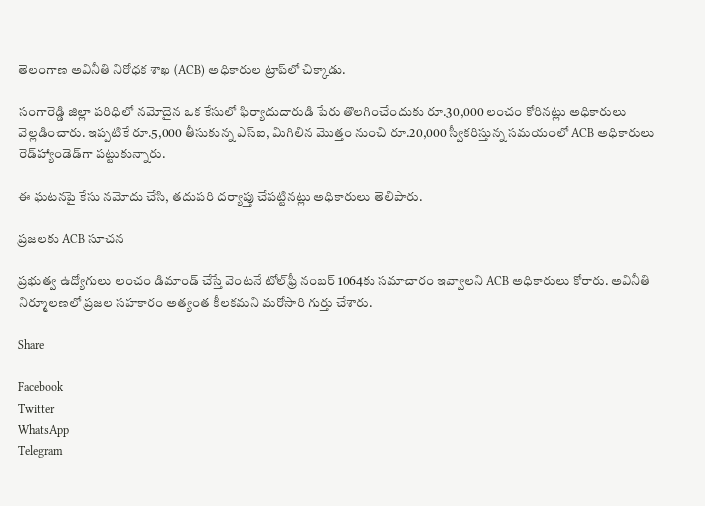తెలంగాణ అవినీతి నిరోధక శాఖ (ACB) అధికారుల ట్రాప్‌లో చిక్కాడు.

సంగారెడ్డి జిల్లా పరిధిలో నమోదైన ఒక కేసులో ఫిర్యాదుదారుడి పేరు తొలగించేందుకు రూ.30,000 లంచం కోరినట్లు అధికారులు వెల్లడించారు. ఇప్పటికే రూ.5,000 తీసుకున్న ఎస్‌ఐ, మిగిలిన మొత్తం నుంచి రూ.20,000 స్వీకరిస్తున్న సమయంలో ACB అధికారులు రెడ్‌హ్యాండెడ్‌గా పట్టుకున్నారు.

ఈ ఘటనపై కేసు నమోదు చేసి, తదుపరి దర్యాప్తు చేపట్టినట్లు అధికారులు తెలిపారు.

ప్రజలకు ACB సూచన

ప్రభుత్వ ఉద్యోగులు లంచం డిమాండ్ చేస్తే వెంటనే టోల్‌ఫ్రీ నంబర్ 1064కు సమాచారం ఇవ్వాలని ACB అధికారులు కోరారు. అవినీతి నిర్మూలణలో ప్రజల సహకారం అత్యంత కీలకమని మరోసారి గుర్తు చేశారు.

Share

Facebook
Twitter
WhatsApp
Telegram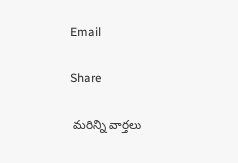Email

Share

 మరిన్ని వార్తలు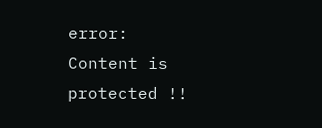error: Content is protected !!